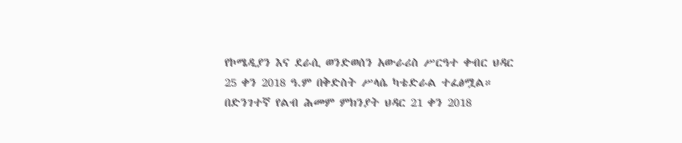የኮሜዲያን እና ደራሲ ወንድወሰን አውራሪስ ሥርዓተ ቀብር ህዳር 25 ቀን 2018 ዓ.ም በቅድስት ሥላሴ ካቴድራል ተፈፅሟል።
በድንገተኛ የልብ ሕመም ምክንያት ህዳር 21 ቀን 2018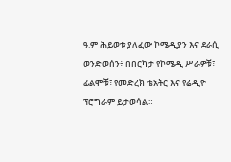ዓ.ም ሕይወቱ ያለፈው ኮሜዲያን እና ደራሲ ወንድወሰን፥ በበርካታ የኮሜዲ ሥራዎቹ፣ ፊልሞቹ፣ የመድረክ ቴአትር እና የሬዲዮ ፕሮግራም ይታወሳል።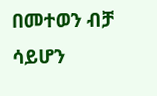በመተወን ብቻ ሳይሆን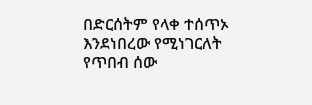በድርሰትም የላቀ ተሰጥኦ እንደነበረው የሚነገርለት የጥበብ ሰው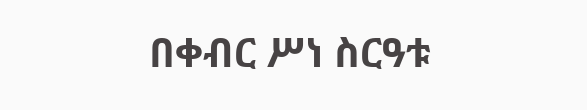በቀብር ሥነ ስርዓቱ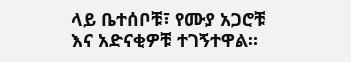ላይ ቤተሰቦቹ፣ የሙያ አጋሮቹ እና አድናቂዎቹ ተገኝተዋል።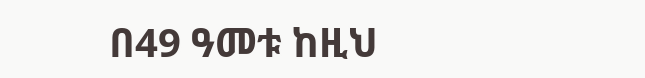በ49 ዓመቱ ከዚህ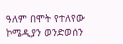ዓለም በሞት የተለየው ኮሜዲያን ወንድወሰን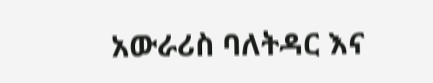አውራሪስ ባለትዳር እና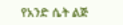የአንድ ሴት ልጅ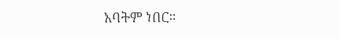አባትም ነበር።